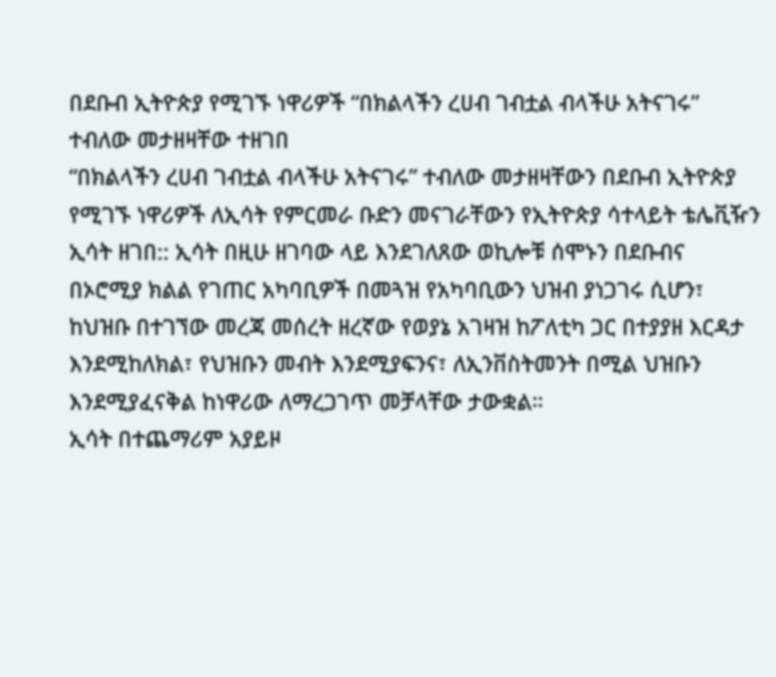በደቡብ ኢትዮጵያ የሚገኙ ነዋሪዎች “በክልላችን ረሀብ ገብቷል ብላችሁ አትናገሩ” ተብለው መታዘዛቸው ተዘገበ
“በክልላችን ረሀብ ገብቷል ብላችሁ አትናገሩ” ተብለው መታዘዛቸውን በደቡብ ኢትዮጵያ የሚገኙ ነዋሪዎች ለኢሳት የምርመራ ቡድን መናገራቸውን የኢትዮጵያ ሳተላይት ቴሌቪዥን ኢሳት ዘገበ:: ኢሳት በዚሁ ዘገባው ላይ እንደገለጸው ወኪሎቹ ሰሞኑን በደቡብና በኦሮሚያ ክልል የገጠር አካባቢዎች በመጓዝ የአካባቢውን ህዝብ ያነጋገሩ ሲሆን፣ ከህዝቡ በተገኘው መረጃ መሰረት ዘረኛው የወያኔ አገዛዝ ከፖለቲካ ጋር በተያያዘ እርዳታ እንደሚከለክል፣ የህዝቡን መብት እንደሚያፍንና፣ ለኢንቨስትመንት በሚል ህዝቡን እንደሚያፈናቅል ከነዋሪው ለማረጋገጥ መቻላቸው ታውቋል።
ኢሳት በተጨማሪም አያይዞ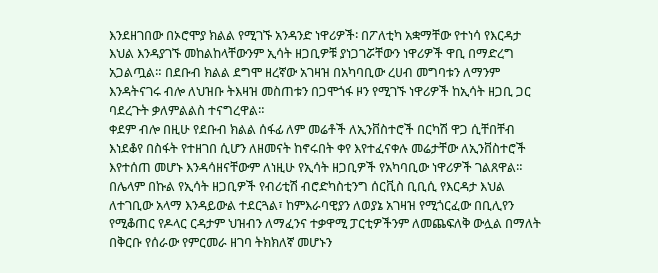እንደዘገበው በኦሮሞያ ክልል የሚገኙ አንዳንድ ነዋሪዎች፡ በፖለቲካ አቋማቸው የተነሳ የእርዳታ እህል እንዳያገኙ መከልከላቸውንም ኢሳት ዘጋቢዎቹ ያነጋገሯቸውን ነዋሪዎች ዋቢ በማድረግ አጋልጧል። በደቡብ ክልል ደግሞ ዘረኛው አገዛዝ በአካባቢው ረሀብ መግባቱን ለማንም እንዳትናገሩ ብሎ ለህዝቡ ትእዛዝ መስጠቱን በጋሞጎፋ ዞን የሚገኙ ነዋሪዎች ከኢሳት ዘጋቢ ጋር ባደረጉት ቃለምልልስ ተናግረዋል።
ቀደም ብሎ በዚሁ የደቡብ ክልል ሰፋፊ ለም መሬቶች ለኢንቨስተሮች በርካሽ ዋጋ ሲቸበቸብ እነደቆየ በስፋት የተዘገበ ሲሆን ለዘመናት ከኖሩበት ቀየ እየተፈናቀሉ መሬታቸው ለኢንቨስተሮች እየተሰጠ መሆኑ እንዳሳዘናቸውም ለነዚሁ የኢሳት ዘጋቢዎች የአካባቢው ነዋሪዎች ገልጸዋል።
በሌላም በኩል የኢሳት ዘጋቢዎች የብሪቲሽ ብሮድካስቲንግ ሰርቪስ ቢቢሲ የእርዳታ እህል ለተገቢው አላማ እንዳይውል ተደርጓል፣ ከምእራባዊያን ለወያኔ አገዛዝ የሚጎርፈው በቢሊየን የሚቆጠር የዶላር ርዳታም ህዝብን ለማፈንና ተቃዋሚ ፓርቲዎችንም ለመጨፍለቅ ውሏል በማለት በቅርቡ የሰራው የምርመራ ዘገባ ትክክለኛ መሆኑን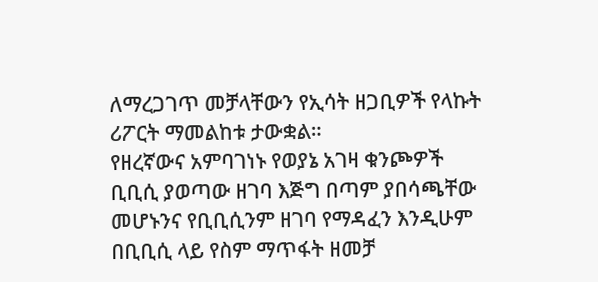ለማረጋገጥ መቻላቸውን የኢሳት ዘጋቢዎች የላኩት ሪፖርት ማመልከቱ ታውቋል።
የዘረኛውና አምባገነኑ የወያኔ አገዛ ቁንጮዎች ቢቢሲ ያወጣው ዘገባ እጅግ በጣም ያበሳጫቸው መሆኑንና የቢቢሲንም ዘገባ የማዳፈን እንዲሁም በቢቢሲ ላይ የስም ማጥፋት ዘመቻ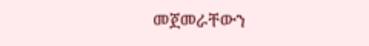መጀመራቸውን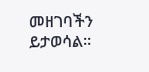መዘገባችን ይታወሳል።